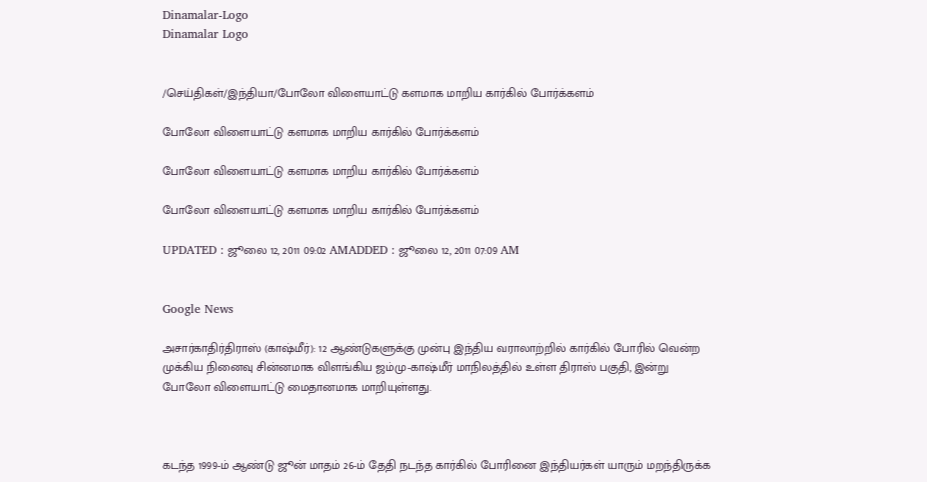Dinamalar-Logo
Dinamalar Logo


/செய்திகள்/இந்தியா/போலோ விளையாட்டு களமாக மாறிய கார்கில் போர்க்களம்

போலோ விளையாட்டு களமாக மாறிய கார்கில் போர்க்களம்

போலோ விளையாட்டு களமாக மாறிய கார்கில் போர்க்களம்

போலோ விளையாட்டு களமாக மாறிய கார்கில் போர்க்களம்

UPDATED : ஜூலை 12, 2011 09:02 AMADDED : ஜூலை 12, 2011 07:09 AM


Google News

அசார்காதிர்திராஸ் (காஷ்மீர்): 12 ஆண்டுகளுக்கு முன்பு இந்திய வராலாற்றில் கார்கில் போரில் வென்ற முக்கிய நினைவு சின்னமாக விளங்கிய ஜம்மு-காஷ்மீர் மாநிலத்தில் உள்ள திராஸ் பகுதி, இன்று போலோ விளையாட்டு மைதானமாக மாறியுள்ளது.



கடந்த 1999-ம் ஆண்டு ஜூன் மாதம் 26-ம் தேதி நடந்த கார்கில் போரினை இந்தியர்கள் யாரும் மறந்திருக்க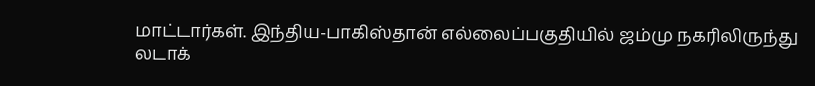மாட்டார்கள். இந்திய-பாகிஸ்தான் எல்லைப்பகுதியில் ஜம்மு நகரிலிருந்து லடாக்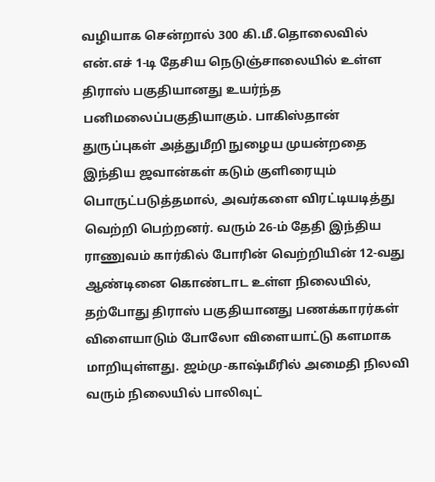வழியாக சென்றால் 300 கி.மீ.தொலைவில் என்.எச் 1-டி ‌‌தேசிய நெடுஞ்சாலையில் உள்ள திராஸ் பகுதியானது உயர்ந்த பனிமலைப்பகுதியாகும். பாகிஸ்தான் துருப்புகள் அத்துமீறி நுழைய முயன்றதை இந்திய ஜவான்கள் கடும் குளிரையும் பொருட்படுத்தமால், அவர்களை விரட்டியடித்து வெற்றி பெற்றனர். வரும் 26-ம் தேதி இந்திய ராணுவம் கார்கில் போரின் வெற்றியின் 12-வது ஆண்டினை கொண்டாட உள்ள நிலையில், தற்போது திராஸ் பகுதியானது பணக்காரர்கள் விளையாடும் போலோ விளையாட்டு களமாக மாறியுள்ளது. ஜம்மு-காஷ்மீரில் அமைதி நிலவி வரும் நிலையில் பாலிவுட்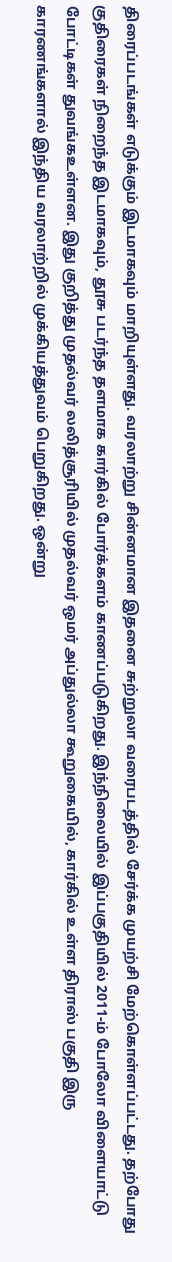திரைப்படங்கள் எடுக்கும் இடமாகவும் மாறியுள்ளது. வரலாற்று சின்னமான இதனை சுற்றுலா வரைபடத்தில் சேர்க்க முயற்சி மேற்கொள்ளப்பட்டது. தற்போது குதிரைகள் நிறைந்த இடமாகவும், தூசு படர்ந்த தளமாக கார்கில் போர்க்களம் காணப்படுகிறது. இந்நிலையில் இப்பகுதியில் 2011-ம் போலோ விளையாட்டு போட்டிகள் துவங்கஉள்ளன. இது குறித்து முதல்வர் லலித்சூரியில் முதல்வர் ஒமர் அப்துல்லா கூறுகையில், கார்கில் உள்ள திராஸ் பகுதி இரு காரணங்களால் இந்திய வரலாற்றில் முக்கியத்துவம் பெறுகிறது. ஒன்று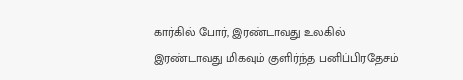கார்கில் போர், இரண்டாவது உலகில் இரண்டாவது மிகவும் குளிர்ந்த பனிப்பிரதேசம்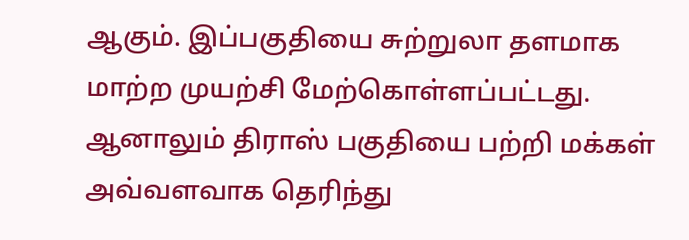ஆகும். இப்பகுதியை சுற்றுலா தளமாக மாற்ற முயற்சி மேற்கொள்ளப்பட்டது. ஆனாலும் திராஸ் பகுதியை பற்றி மக்கள் அவ்வளவாக தெரிந்து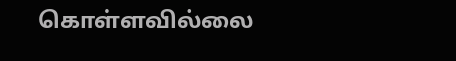கொள்ளவில்லை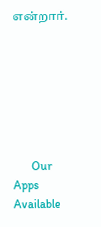என்றார்.







      Our Apps Available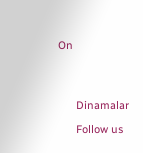On




      Dinamalar

      Follow us